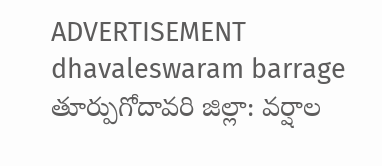ADVERTISEMENT
dhavaleswaram barrage
తూర్పుగోదావరి జిల్లా: వర్షాల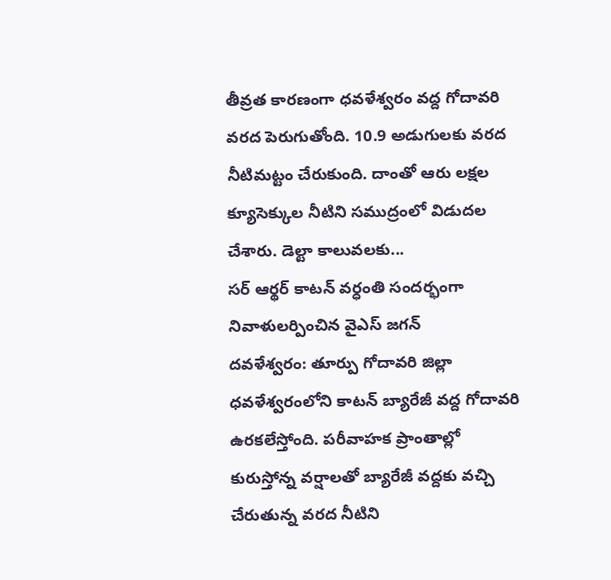తీవ్రత కారణంగా ధవళేశ్వరం వద్ద గోదావరి వరద పెరుగుతోంది. 10.9 అడుగులకు వరద నీటిమట్టం చేరుకుంది. దాంతో ఆరు లక్షల క్యూసెక్కుల నీటిని సముద్రంలో విడుదల చేశారు. డెల్టా కాలువలకు...
సర్ ఆర్థర్ కాటన్ వర్ధంతి సందర్భంగా నివాళులర్పించిన వైఎస్ జగన్
దవళేశ్వరం: తూర్పు గోదావరి జిల్లా ధవళేశ్వరంలోని కాటన్ బ్యారేజీ వద్ద గోదావరి ఉరకలేస్తోంది. పరీవాహక ప్రాంతాల్లో కురుస్తోన్న వర్షాలతో బ్యారేజీ వద్దకు వచ్చి చేరుతున్న వరద నీటిని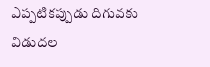ఎప్పటికప్పుడు దిగువకు విడుదల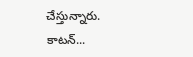చేస్తున్నారు. కాటన్...